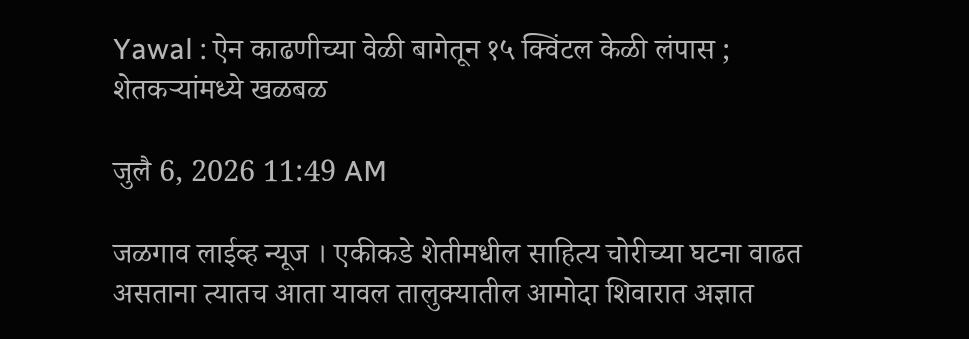Yawal : ऐन काढणीच्या वेळी बागेतून १५ क्विंटल केळी लंपास ; शेतकऱ्यांमध्ये खळबळ

जुलै 6, 2026 11:49 AM

जळगाव लाईव्ह न्यूज । एकीकडे शेतीमधील साहित्य चोरीच्या घटना वाढत असताना त्यातच आता यावल तालुक्यातील आमोदा शिवारात अज्ञात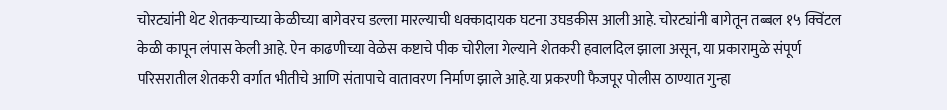चोरट्यांनी थेट शेतकऱ्याच्या केळीच्या बागेवरच डल्ला मारल्याची धक्कादायक घटना उघडकीस आली आहे. चोरट्यांनी बागेतून तब्बल १५ क्विंटल केळी कापून लंपास केली आहे. ऐन काढणीच्या वेळेस कष्टाचे पीक चोरीला गेल्याने शेतकरी हवालदिल झाला असून, या प्रकारामुळे संपूर्ण परिसरातील शेतकरी वर्गात भीतीचे आणि संतापाचे वातावरण निर्माण झाले आहे.या प्रकरणी फैजपूर पोलीस ठाण्यात गुन्हा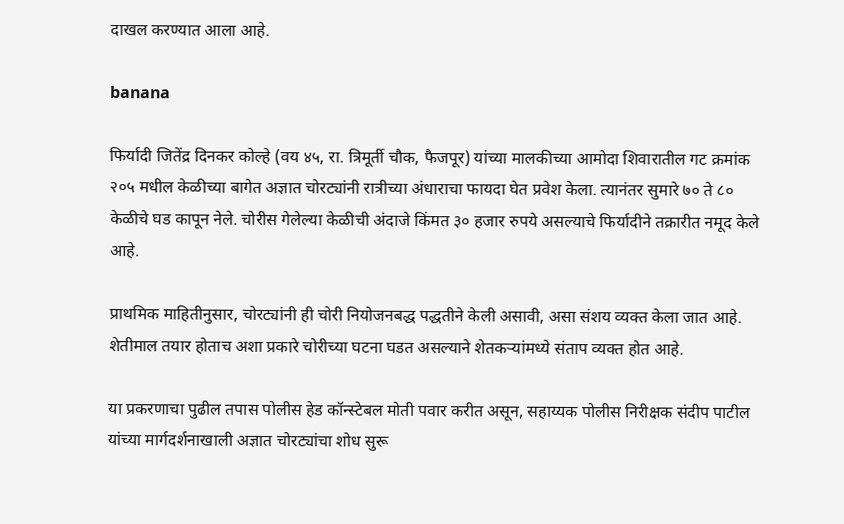दाखल करण्यात आला आहे.

banana

फिर्यादी जितेंद्र दिनकर कोल्हे (वय ४५, रा. त्रिमूर्ती चौक, फैजपूर) यांच्या मालकीच्या आमोदा शिवारातील गट क्रमांक २०५ मधील केळीच्या बागेत अज्ञात चोरट्यांनी रात्रीच्या अंधाराचा फायदा घेत प्रवेश केला. त्यानंतर सुमारे ७० ते ८० केळीचे घड कापून नेले. चोरीस गेलेल्या केळीची अंदाजे किंमत ३० हजार रुपये असल्याचे फिर्यादीने तक्रारीत नमूद केले आहे.

प्राथमिक माहितीनुसार, चोरट्यांनी ही चोरी नियोजनबद्ध पद्धतीने केली असावी, असा संशय व्यक्त केला जात आहे. शेतीमाल तयार होताच अशा प्रकारे चोरीच्या घटना घडत असल्याने शेतकऱ्यांमध्ये संताप व्यक्त होत आहे.

या प्रकरणाचा पुढील तपास पोलीस हेड कॉन्स्टेबल मोती पवार करीत असून, सहाय्यक पोलीस निरीक्षक संदीप पाटील यांच्या मार्गदर्शनाखाली अज्ञात चोरट्यांचा शोध सुरू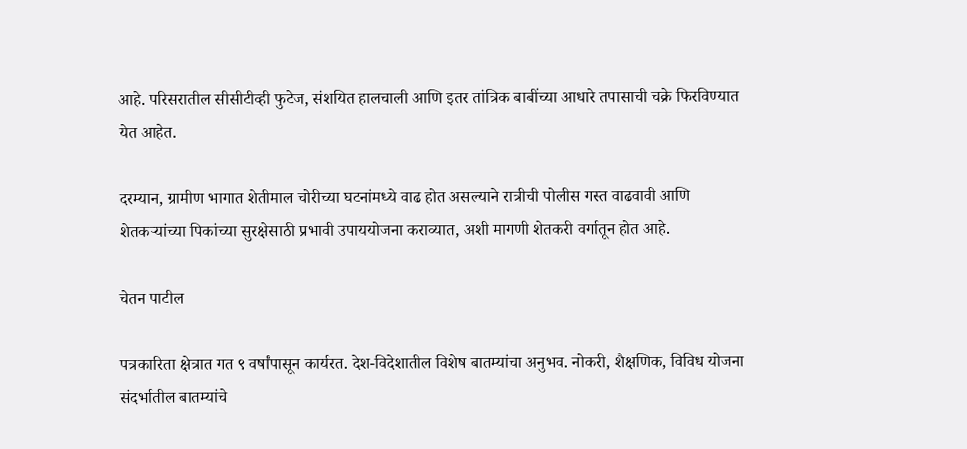आहे. परिसरातील सीसीटीव्ही फुटेज, संशयित हालचाली आणि इतर तांत्रिक बाबींच्या आधारे तपासाची चक्रे फिरविण्यात येत आहेत.

दरम्यान, ग्रामीण भागात शेतीमाल चोरीच्या घटनांमध्ये वाढ होत असल्याने रात्रीची पोलीस गस्त वाढवावी आणि शेतकऱ्यांच्या पिकांच्या सुरक्षेसाठी प्रभावी उपाययोजना कराव्यात, अशी मागणी शेतकरी वर्गातून होत आहे.

चेतन पाटील

पत्रकारिता क्षेत्रात गत ९ वर्षांपासून कार्यरत. देश-विदेशातील विशेष बातम्यांचा अनुभव. नोकरी, शैक्षणिक, विविध योजना संदर्भातील बातम्यांचे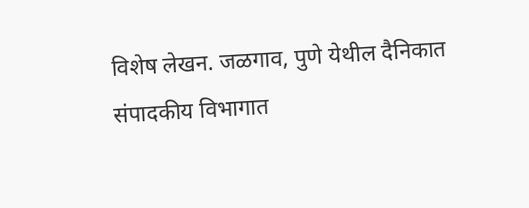विशेष लेखन. जळगाव, पुणे येथील दैनिकात संपादकीय विभागात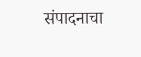संपादनाचा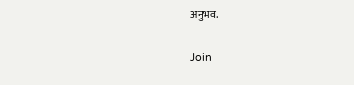अनुभव.

Join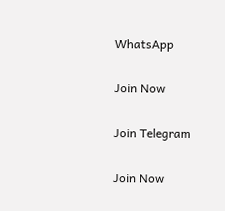WhatsApp

Join Now

Join Telegram

Join Now